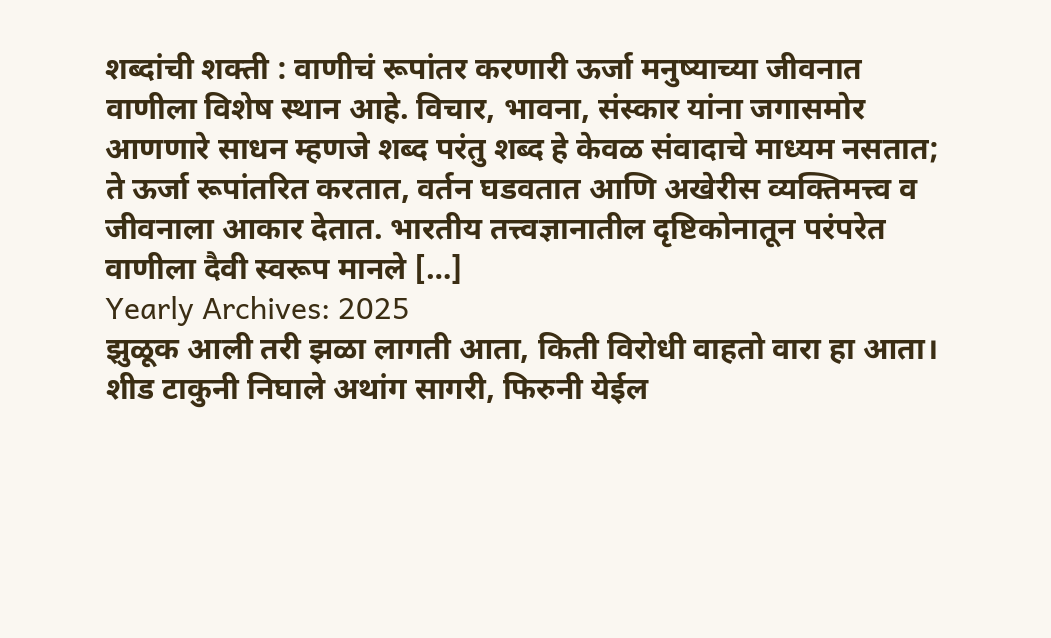शब्दांची शक्ती : वाणीचं रूपांतर करणारी ऊर्जा मनुष्याच्या जीवनात वाणीला विशेष स्थान आहे. विचार, भावना, संस्कार यांना जगासमोर आणणारे साधन म्हणजे शब्द परंतु शब्द हे केवळ संवादाचे माध्यम नसतात; ते ऊर्जा रूपांतरित करतात, वर्तन घडवतात आणि अखेरीस व्यक्तिमत्त्व व जीवनाला आकार देतात. भारतीय तत्त्वज्ञानातील दृष्टिकोनातून परंपरेत वाणीला दैवी स्वरूप मानले […]
Yearly Archives: 2025
झुळूक आली तरी झळा लागती आता, किती विरोधी वाहतो वारा हा आता। शीड टाकुनी निघाले अथांग सागरी, फिरुनी येईल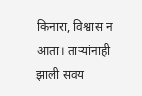किनारा, विश्वास न आता। ताऱ्यांनाही झाली सवय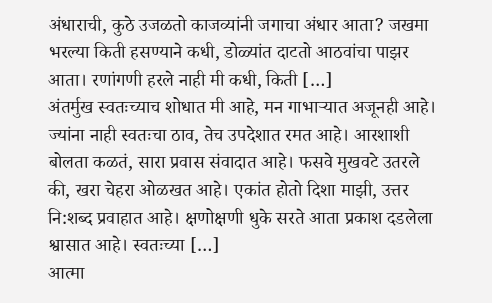अंधाराची, कुठे उजळतो काजव्यांनी जगाचा अंधार आता? जखमा भरल्या किती हसण्याने कधी, डोळ्यांत दाटतो आठवांचा पाझर आता। रणांगणी हरले नाही मी कधी, किती […]
अंतर्मुख स्वतःच्याच शोधात मी आहे, मन गाभाऱ्यात अजूनही आहे। ज्यांना नाही स्वतःचा ठाव, तेच उपदेशात रमत आहे। आरशाशी बोलता कळतं, सारा प्रवास संवादात आहे। फसवे मुखवटे उतरले की, खरा चेहरा ओळखत आहे। एकांत होतो दिशा माझी, उत्तर नि:शब्द प्रवाहात आहे। क्षणोक्षणी धुके सरते आता प्रकाश दडलेला श्वासात आहे। स्वतःच्या […]
आत्मा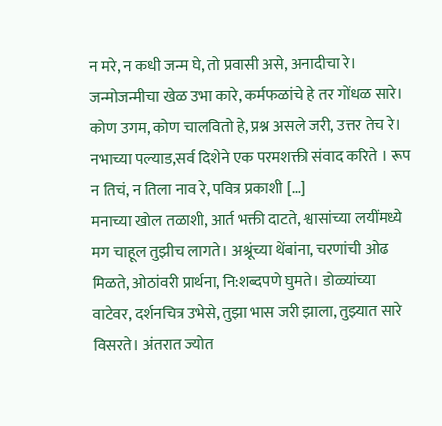न मरे, न कधी जन्म घे, तो प्रवासी असे, अनादीचा रे। जन्मोजन्मीचा खेळ उभा कारे, कर्मफळांचे हे तर गोंधळ सारे। कोण उगम, कोण चालवितो हे, प्रश्न असले जरी, उत्तर तेच रे। नभाच्या पल्याड,सर्व दिशेने एक परमशक्ती संवाद करिते । रूप न तिचं, न तिला नाव रे, पवित्र प्रकाशी […]
मनाच्या खोल तळाशी, आर्त भक्ती दाटते, श्वासांच्या लयींमध्ये मग चाहूल तुझीच लागते। अश्रूंच्या थेंबांना, चरणांची ओढ मिळते, ओठांवरी प्रार्थना, नि:शब्दपणे घुमते। डोळ्यांच्या वाटेवर, दर्शनचित्र उभेसे, तुझा भास जरी झाला, तुझ्यात सारे विसरते। अंतरात ज्योत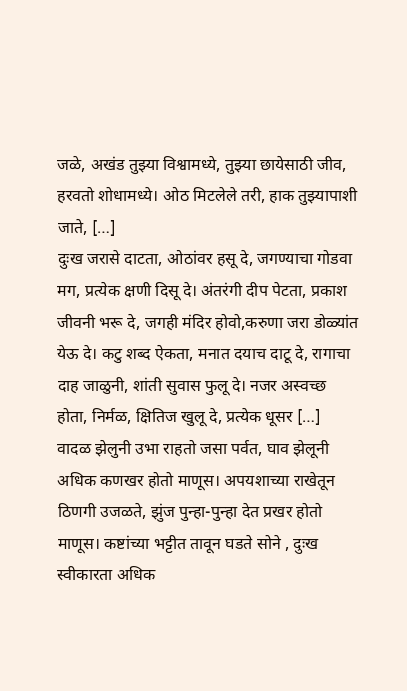जळे, अखंड तुझ्या विश्वामध्ये, तुझ्या छायेसाठी जीव, हरवतो शोधामध्ये। ओठ मिटलेले तरी, हाक तुझ्यापाशी जाते, […]
दुःख जरासे दाटता, ओठांवर हसू दे, जगण्याचा गोडवा मग, प्रत्येक क्षणी दिसू दे। अंतरंगी दीप पेटता, प्रकाश जीवनी भरू दे, जगही मंदिर होवो,करुणा जरा डोळ्यांत येऊ दे। कटु शब्द ऐकता, मनात दयाच दाटू दे, रागाचा दाह जाळुनी, शांती सुवास फुलू दे। नजर अस्वच्छ होता, निर्मळ, क्षितिज खुलू दे, प्रत्येक धूसर […]
वादळ झेलुनी उभा राहतो जसा पर्वत, घाव झेलूनी अधिक कणखर होतो माणूस। अपयशाच्या राखेतून ठिणगी उजळते, झुंज पुन्हा-पुन्हा देत प्रखर होतो माणूस। कष्टांच्या भट्टीत तावून घडते सोने , दुःख स्वीकारता अधिक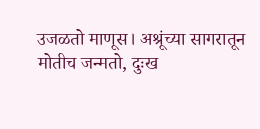उजळतो माणूस। अश्रूंच्या सागरातून मोतीच जन्मतो, दुःख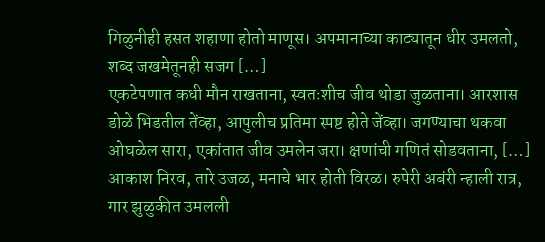गिळुनीही हसत शहाणा होतो माणूस। अपमानाच्या काट्यातून धीर उमलतो, शब्द जखमेतूनही सजग […]
एकटेपणात कधी मौन राखताना, स्वतःशीच जीव थोडा जुळताना। आरशास डोळे भिडतील तेंव्हा, आपुलीच प्रतिमा स्पष्ट होते जेंव्हा। जगण्याचा थकवा ओघळेल सारा, एकांतात जीव उमलेन जरा। क्षणांची गणितं सोडवताना, […]
आकाश निरव, तारे उजळ, मनाचे भार होती विरळ। रुपेरी अबंरी न्हाली रात्र, गार झुळुकीत उमलली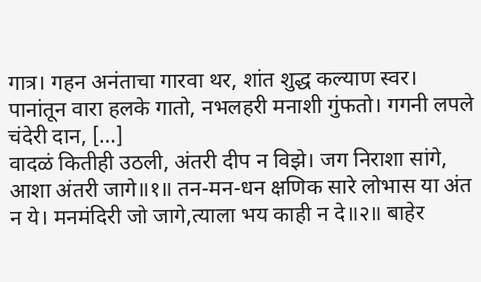गात्र। गहन अनंताचा गारवा थर, शांत शुद्ध कल्याण स्वर। पानांतून वारा हलके गातो, नभलहरी मनाशी गुंफतो। गगनी लपले चंदेरी दान, […]
वादळं कितीही उठली, अंतरी दीप न विझे। जग निराशा सांगे, आशा अंतरी जागे॥१॥ तन-मन-धन क्षणिक सारे लोभास या अंत न ये। मनमंदिरी जो जागे,त्याला भय काही न दे॥२॥ बाहेर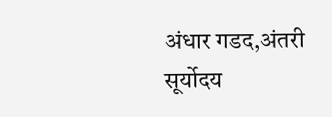अंधार गडद,अंतरी सूर्योदय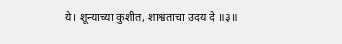ये। शून्याच्या कुशीत, शाश्वताचा उदय दे ॥३॥